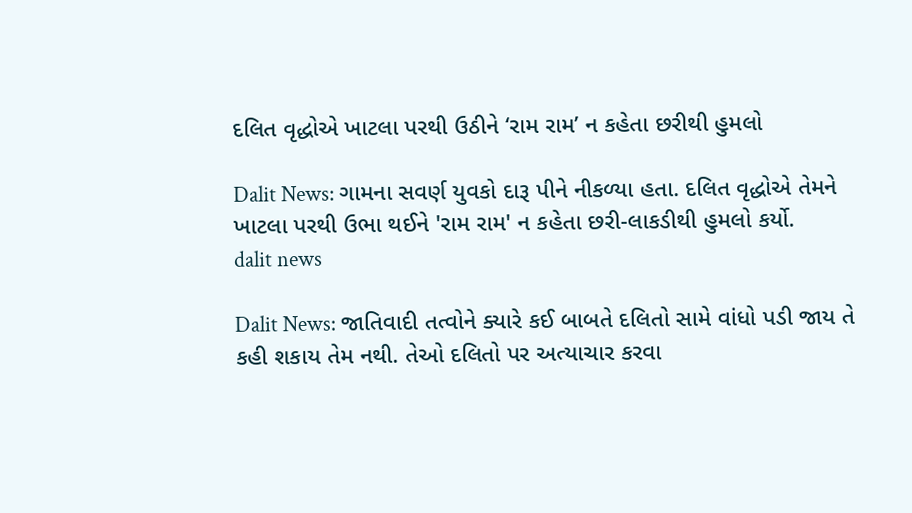દલિત વૃદ્ધોએ ખાટલા પરથી ઉઠીને ‘રામ રામ’ ન કહેતા છરીથી હુમલો

Dalit News: ગામના સવર્ણ યુવકો દારૂ પીને નીકળ્યા હતા. દલિત વૃદ્ધોએ તેમને ખાટલા પરથી ઉભા થઈને 'રામ રામ' ન કહેતા છરી-લાકડીથી હુમલો કર્યો.
dalit news

Dalit News: જાતિવાદી તત્વોને ક્યારે કઈ બાબતે દલિતો સામે વાંધો પડી જાય તે કહી શકાય તેમ નથી. તેઓ દલિતો પર અત્યાચાર કરવા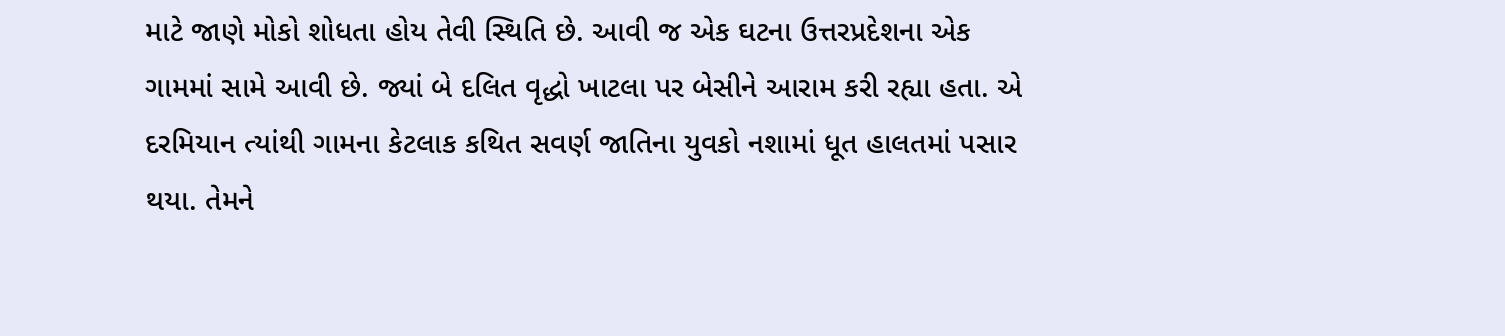માટે જાણે મોકો શોધતા હોય તેવી સ્થિતિ છે. આવી જ એક ઘટના ઉત્તરપ્રદેશના એક ગામમાં સામે આવી છે. જ્યાં બે દલિત વૃદ્ધો ખાટલા પર બેસીને આરામ કરી રહ્યા હતા. એ દરમિયાન ત્યાંથી ગામના કેટલાક કથિત સવર્ણ જાતિના યુવકો નશામાં ધૂત હાલતમાં પસાર થયા. તેમને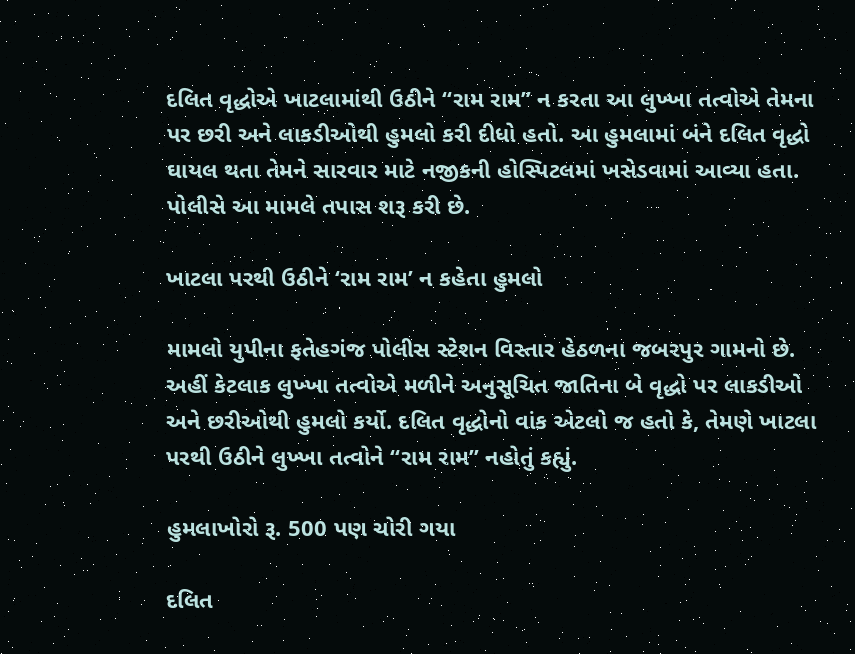દલિત વૃદ્ધોએ ખાટલામાંથી ઉઠીને “રામ રામ” ન કરતા આ લુખ્ખા તત્વોએ તેમના પર છરી અને લાકડીઓથી હુમલો કરી દીધો હતો. આ હુમલામાં બંને દલિત વૃદ્ધો ઘાયલ થતા તેમને સારવાર માટે નજીકની હોસ્પિટલમાં ખસેડવામાં આવ્યા હતા. પોલીસે આ મામલે તપાસ શરૂ કરી છે.

ખાટલા પરથી ઉઠીને ‘રામ રામ’ ન કહેતા હુમલો

મામલો યુપીના ફતેહગંજ પોલીસ સ્ટેશન વિસ્તાર હેઠળના જબરપુર ગામનો છે. અહીં કેટલાક લુખ્ખા તત્વોએ મળીને અનુસૂચિત જાતિના બે વૃદ્ધો પર લાકડીઓ અને છરીઓથી હુમલો કર્યો. દલિત વૃદ્ધોનો વાંક એટલો જ હતો કે, તેમણે ખાટલા પરથી ઉઠીને લુખ્ખા તત્વોને “રામ રામ” નહોતું કહ્યું.

હુમલાખોરો રૂ. 500 પણ ચોરી ગયા

દલિત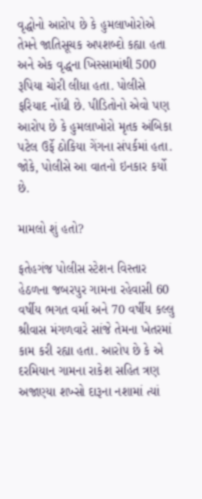વૃદ્ધોનો આરોપ છે કે હુમલાખોરોએ તેમને જાતિસૂચક અપશબ્દો કહ્યા હતા અને એક વૃદ્ધના ખિસ્સામાંથી 500 રૂપિયા ચોરી લીધા હતા. પોલીસે ફરિયાદ નોંધી છે. પીડિતોનો એવો પણ આરોપ છે કે હુમલાખોરો મૃતક અંબિકા પટેલ ઉર્ફે ઠોકિયા ગેંગના સંપર્કમાં હતા. જોકે, પોલીસે આ વાતનો ઇનકાર કર્યો છે.

મામલો શું હતો?

ફતેહગંજ પોલીસ સ્ટેશન વિસ્તાર હેઠળના જબરપુર ગામના રહેવાસી 60 વર્ષીય ભગત વર્મા અને 70 વર્ષીય કલ્લુ શ્રીવાસ મંગળવારે સાંજે તેમના ખેતરમાં કામ કરી રહ્યા હતા. આરોપ છે કે એ દરમિયાન ગામના રાકેશ સહિત ત્રણ અજાણ્યા શખ્સો દારૂના નશામાં ત્યાં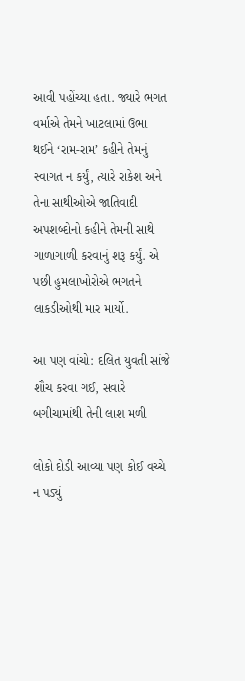આવી પહોંચ્યા હતા. જ્યારે ભગત વર્માએ તેમને ખાટલામાં ઉભા થઈને ‘રામ-રામ’ કહીને તેમનું સ્વાગત ન કર્યું, ત્યારે રાકેશ અને તેના સાથીઓએ જાતિવાદી અપશબ્દોનો કહીને તેમની સાથે ગાળાગાળી કરવાનું શરૂ કર્યું. એ પછી હુમલાખોરોએ ભગતને લાકડીઓથી માર માર્યો.

આ પણ વાંચો: દલિત યુવતી સાંજે શૌચ કરવા ગઈ, સવારે બગીચામાંથી તેની લાશ મળી

લોકો દોડી આવ્યા પણ કોઈ વચ્ચે ન પડ્યું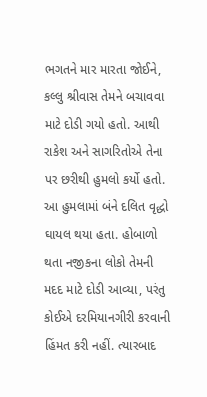ભગતને માર મારતા જોઈને, કલ્લુ શ્રીવાસ તેમને બચાવવા માટે દોડી ગયો હતો. આથી રાકેશ અને સાગરિતોએ તેના પર છરીથી હુમલો કર્યો હતો. આ હુમલામાં બંને દલિત વૃદ્ધો ઘાયલ થયા હતા. હોબાળો થતા નજીકના લોકો તેમની મદદ માટે દોડી આવ્યા, પરંતુ કોઈએ દરમિયાનગીરી કરવાની હિંમત કરી નહીં. ત્યારબાદ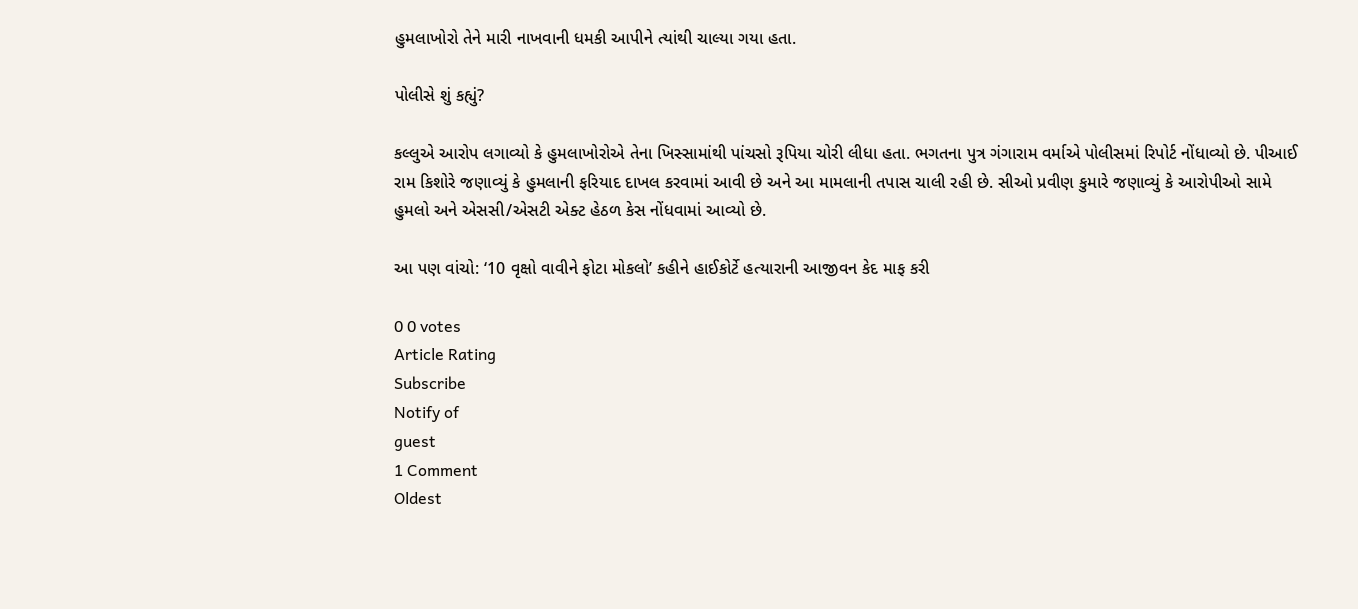હુમલાખોરો તેને મારી નાખવાની ધમકી આપીને ત્યાંથી ચાલ્યા ગયા હતા.

પોલીસે શું કહ્યું?

કલ્લુએ આરોપ લગાવ્યો કે હુમલાખોરોએ તેના ખિસ્સામાંથી પાંચસો રૂપિયા ચોરી લીધા હતા. ભગતના પુત્ર ગંગારામ વર્માએ પોલીસમાં રિપોર્ટ નોંધાવ્યો છે. પીઆઈ રામ કિશોરે જણાવ્યું કે હુમલાની ફરિયાદ દાખલ કરવામાં આવી છે અને આ મામલાની તપાસ ચાલી રહી છે. સીઓ પ્રવીણ કુમારે જણાવ્યું કે આરોપીઓ સામે હુમલો અને એસસી/એસટી એક્ટ હેઠળ કેસ નોંધવામાં આવ્યો છે.

આ પણ વાંચો: ‘10 વૃક્ષો વાવીને ફોટા મોકલો’ કહીને હાઈકોર્ટે હત્યારાની આજીવન કેદ માફ કરી

0 0 votes
Article Rating
Subscribe
Notify of
guest
1 Comment
Oldest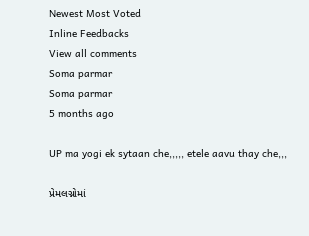Newest Most Voted
Inline Feedbacks
View all comments
Soma parmar
Soma parmar
5 months ago

UP ma yogi ek sytaan che,,,,, etele aavu thay che,,,

પ્રેમલગ્નોમાં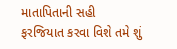માતાપિતાની સહી ફરજિયાત કરવા વિશે તમે શું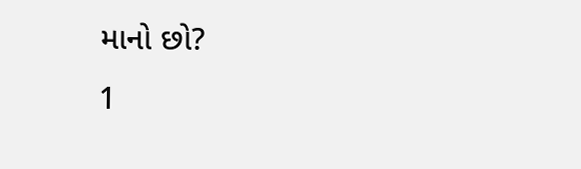માનો છો?
1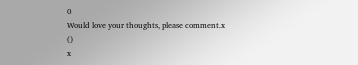0
Would love your thoughts, please comment.x
()
x